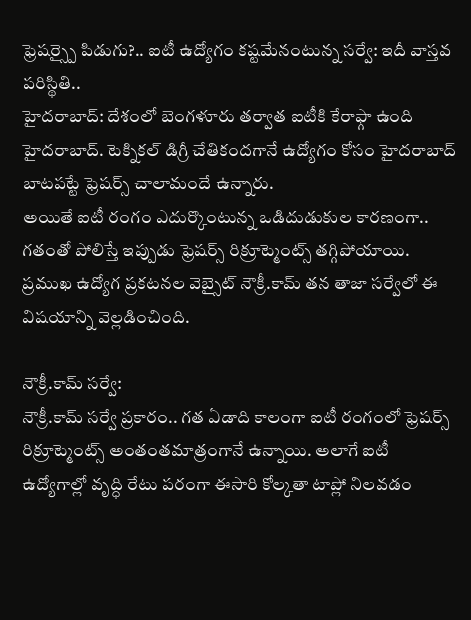ఫ్రెషర్స్పై పిడుగు?.. ఐటీ ఉద్యోగం కష్టమేనంటున్న సర్వే: ఇదీ వాస్తవ పరిస్థితి..
హైదరాబాద్: దేశంలో బెంగళూరు తర్వాత ఐటీకి కేరాఫ్గా ఉంది హైదరాబాద్. టెక్నికల్ డిగ్రీ చేతికందగానే ఉద్యోగం కోసం హైదరాబాద్ బాటపట్టే ఫ్రెషర్స్ చాలామందే ఉన్నారు.
అయితే ఐటీ రంగం ఎదుర్కొంటున్న ఒడిదుడుకుల కారణంగా.. గతంతో పోలిస్తే ఇప్పుడు ఫ్రెషర్స్ రిక్రూట్మెంట్స్ తగ్గిపోయాయి. ప్రముఖ ఉద్యోగ ప్రకటనల వెబ్సైట్ నౌక్రీ.కామ్ తన తాజా సర్వేలో ఈ విషయాన్ని వెల్లడించింది.

నౌక్రీ.కామ్ సర్వే:
నౌక్రీ.కామ్ సర్వే ప్రకారం.. గత ఏడాది కాలంగా ఐటీ రంగంలో ఫ్రెషర్స్ రిక్రూట్మెంట్స్ అంతంతమాత్రంగానే ఉన్నాయి. అలాగే ఐటీ ఉద్యోగాల్లో వృద్ధి రేటు పరంగా ఈసారి కోల్కతా టాప్లో నిలవడం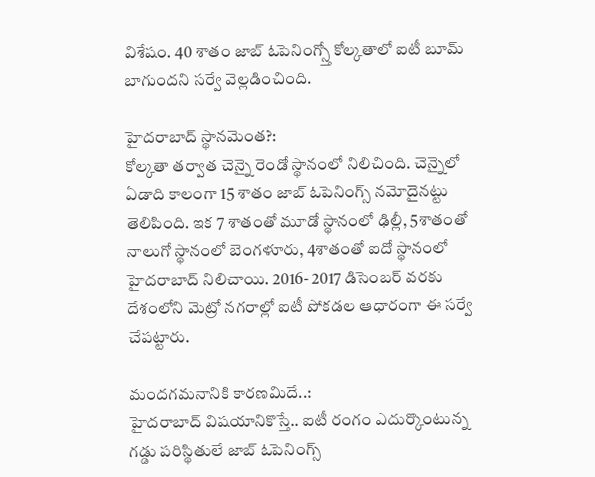విశేషం. 40 శాతం జాబ్ ఓపెనింగ్స్తో కోల్కతాలో ఐటీ బూమ్ బాగుందని సర్వే వెల్లడించింది.

హైదరాబాద్ స్థానమెంత?:
కోల్కతా తర్వాత చెన్నై రెండో స్థానంలో నిలిచింది. చెన్నైలో ఏడాది కాలంగా 15 శాతం జాబ్ ఓపెనింగ్స్ నమోదైనట్టు తెలిపింది. ఇక 7 శాతంతో మూడో స్థానంలో ఢిల్లీ, 5శాతంతో నాలుగో స్థానంలో బెంగళూరు, 4శాతంతో ఐదో స్థానంలో హైదరాబాద్ నిలిచాయి. 2016- 2017 డిసెంబర్ వరకు దేశంలోని మెట్రో నగరాల్లో ఐటీ పోకడల ఆధారంగా ఈ సర్వే చేపట్టారు.

మందగమనానికి కారణమిదే..:
హైదరాబాద్ విషయానికొస్తే.. ఐటీ రంగం ఎదుర్కొంటున్న గడ్డు పరిస్థితులే జాబ్ ఓపెనింగ్స్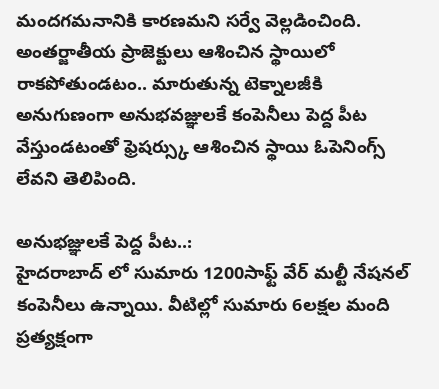మందగమనానికి కారణమని సర్వే వెల్లడించింది. అంతర్జాతీయ ప్రాజెక్టులు ఆశించిన స్థాయిలో రాకపోతుండటం.. మారుతున్న టెక్నాలజీకి అనుగుణంగా అనుభవజ్ఞులకే కంపెనీలు పెద్ద పీట వేస్తుండటంతో ఫ్రెషర్స్కు ఆశించిన స్థాయి ఓపెనింగ్స్ లేవని తెలిపింది.

అనుభజ్ఞులకే పెద్ద పీట..:
హైదరాబాద్ లో సుమారు 1200సాఫ్ట్ వేర్ మల్టీ నేషనల్ కంపెనీలు ఉన్నాయి. వీటిల్లో సుమారు 6లక్షల మంది ప్రత్యక్షంగా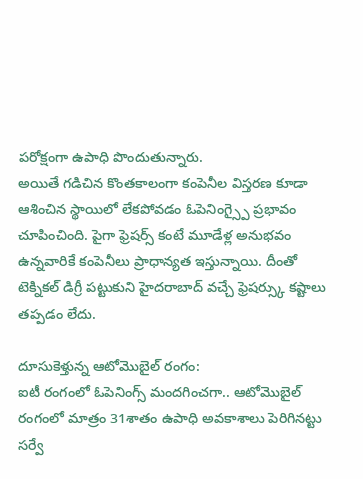పరోక్షంగా ఉపాధి పొందుతున్నారు.
అయితే గడిచిన కొంతకాలంగా కంపెనీల విస్తరణ కూడా ఆశించిన స్థాయిలో లేకపోవడం ఓపెనింగ్స్పై ప్రభావం చూపించింది. పైగా ఫ్రెషర్స్ కంటే మూడేళ్ల అనుభవం ఉన్నవారికే కంపెనీలు ప్రాధాన్యత ఇస్తున్నాయి. దీంతో టెక్నికల్ డిగ్రీ పట్టుకుని హైదరాబాద్ వచ్చే ఫ్రెషర్స్కు కష్టాలు తప్పడం లేదు.

దూసుకెళ్తున్న ఆటోమొబైల్ రంగం:
ఐటీ రంగంలో ఓపెనింగ్స్ మందగించగా.. ఆటోమొబైల్ రంగంలో మాత్రం 31శాతం ఉపాధి అవకాశాలు పెరిగినట్టు సర్వే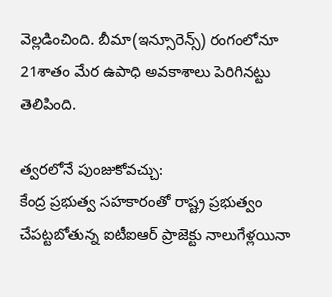వెల్లడించింది. బీమా(ఇన్సూరెన్స్) రంగంలోనూ 21శాతం మేర ఉపాధి అవకాశాలు పెరిగినట్టు తెలిపింది.

త్వరలోనే పుంజుకోవచ్చు:
కేంద్ర ప్రభుత్వ సహకారంతో రాష్ట్ర ప్రభుత్వం చేపట్టబోతున్న ఐటీఐఆర్ ప్రాజెక్టు నాలుగేళ్లయినా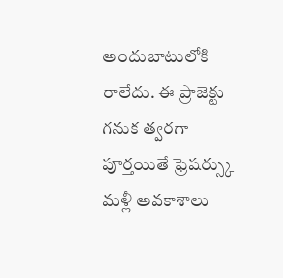అందుబాటులోకి రాలేదు. ఈ ప్రాజెక్టు గనుక త్వరగా పూర్తయితే ఫ్రెషర్స్కు మళ్లీ అవకాశాలు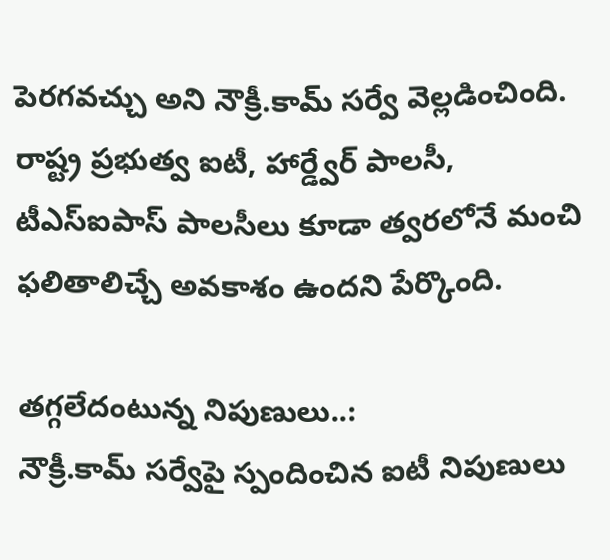పెరగవచ్చు అని నౌక్రీ.కామ్ సర్వే వెల్లడించింది. రాష్ట్ర ప్రభుత్వ ఐటీ, హార్డ్వేర్ పాలసీ, టీఎస్ఐపాస్ పాలసీలు కూడా త్వరలోనే మంచి ఫలితాలిచ్చే అవకాశం ఉందని పేర్కొంది.

తగ్గలేదంటున్న నిపుణులు..:
నౌక్రీ.కామ్ సర్వేపై స్పందించిన ఐటీ నిపుణులు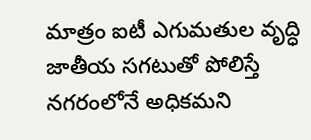మాత్రం ఐటీ ఎగుమతుల వృద్ధి జాతీయ సగటుతో పోలిస్తే నగరంలోనే అధికమని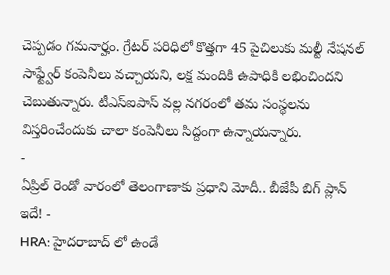చెప్పడం గమనార్హం. గ్రేటర్ పరిధిలో కొత్తగా 45 పైచిలుకు మల్టీ నేషనల్ సాఫ్ట్వేర్ కంపెనీలు వచ్చాయని, లక్ష మందికి ఉపాధికి లభించిందని చెబుతున్నారు. టీఎస్ఐపాస్ వల్ల నగరంలో తమ సంస్థలను విస్తరించేందుకు చాలా కంపెనీలు సిద్దంగా ఉన్నాయన్నారు.
-
ఏప్రిల్ రెండో వారంలో తెలంగాణాకు ప్రధాని మోదీ.. బీజేపీ బిగ్ ప్లాన్ ఇదే! -
HRA: హైదరాబాద్ లో ఉండే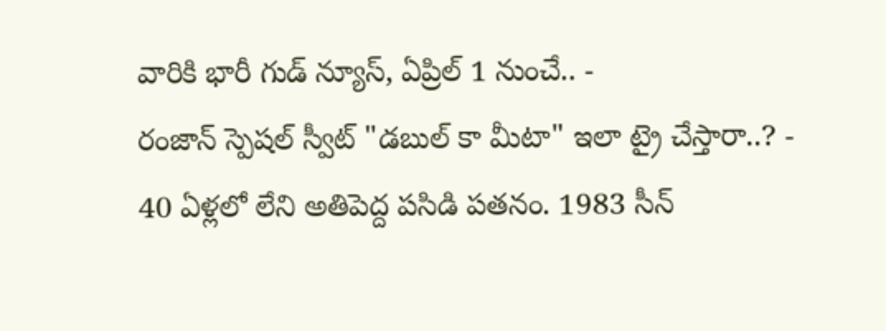వారికి భారీ గుడ్ న్యూస్, ఏప్రిల్ 1 నుంచే.. -
రంజాన్ స్పెషల్ స్వీట్ "డబుల్ కా మీటా" ఇలా ట్రై చేస్తారా..? -
40 ఏళ్లలో లేని అతిపెద్ద పసిడి పతనం. 1983 సీన్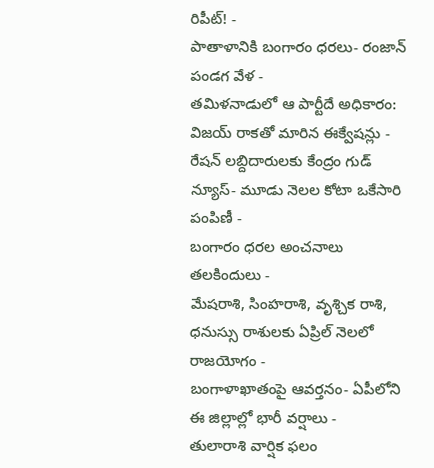రిపీట్! -
పాతాళానికి బంగారం ధరలు- రంజాన్ పండగ వేళ -
తమిళనాడులో ఆ పార్టీదే అధికారం: విజయ్ రాకతో మారిన ఈక్వేషన్లు -
రేషన్ లబ్దిదారులకు కేంద్రం గుడ్ న్యూస్- మూడు నెలల కోటా ఒకేసారి పంపిణీ -
బంగారం ధరల అంచనాలు తలకిందులు -
మేషరాశి, సింహరాశి, వృశ్చిక రాశి, ధనుస్సు రాశులకు ఏప్రిల్ నెలలో రాజయోగం -
బంగాళాఖాతంపై ఆవర్తనం- ఏపీలోని ఈ జిల్లాల్లో భారీ వర్షాలు -
తులారాశి వార్షిక ఫలం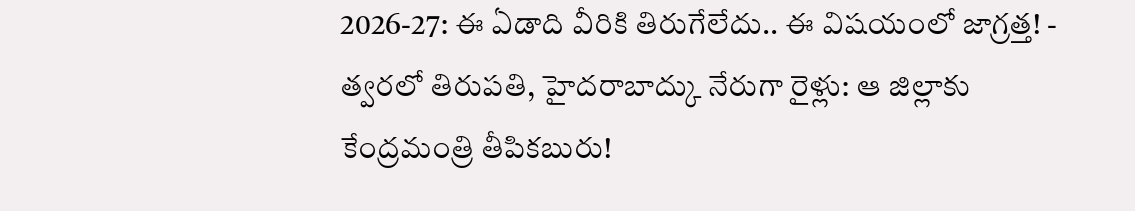2026-27: ఈ ఏడాది వీరికి తిరుగేలేదు.. ఈ విషయంలో జాగ్రత్త! -
త్వరలో తిరుపతి, హైదరాబాద్కు నేరుగా రైళ్లు: ఆ జిల్లాకు కేంద్రమంత్రి తీపికబురు!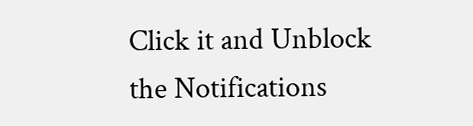Click it and Unblock the Notifications